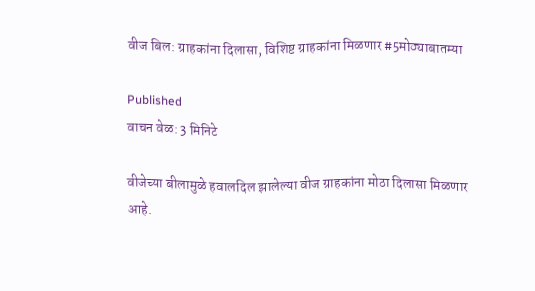वीज बिल: ग्राहकांना दिलासा, विशिष्ट ग्राहकांना मिळणार #5मोठ्याबातम्या

Published
वाचन वेळ: 3 मिनिटे

वीजेच्या बीलामुळे हवालदिल झालेल्या वीज ग्राहकांना मोठा दिलासा मिळणार आहे.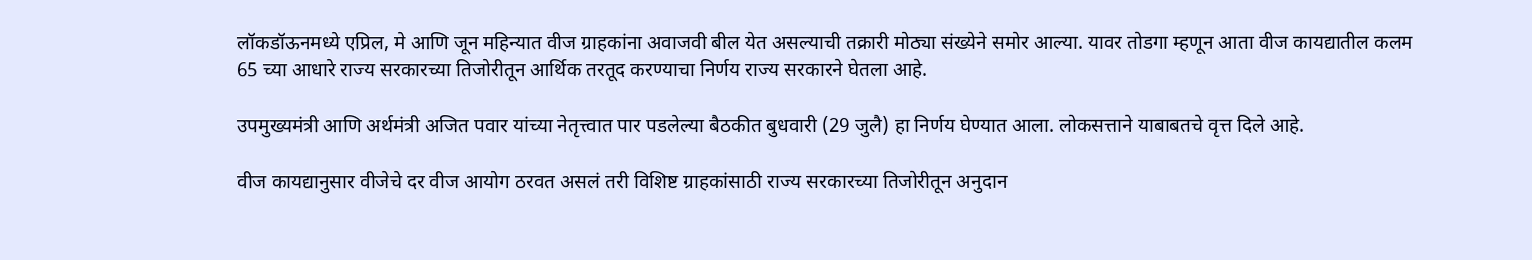लॉकडॉऊनमध्ये एप्रिल, मे आणि जून महिन्यात वीज ग्राहकांना अवाजवी बील येत असल्याची तक्रारी मोठ्या संख्येने समोर आल्या. यावर तोडगा म्हणून आता वीज कायद्यातील कलम 65 च्या आधारे राज्य सरकारच्या तिजोरीतून आर्थिक तरतूद करण्याचा निर्णय राज्य सरकारने घेतला आहे.

उपमुख्यमंत्री आणि अर्थमंत्री अजित पवार यांच्या नेतृत्त्वात पार पडलेल्या बैठकीत बुधवारी (29 जुलै) हा निर्णय घेण्यात आला. लोकसत्ताने याबाबतचे वृत्त दिले आहे.

वीज कायद्यानुसार वीजेचे दर वीज आयोग ठरवत असलं तरी विशिष्ट ग्राहकांसाठी राज्य सरकारच्या तिजोरीतून अनुदान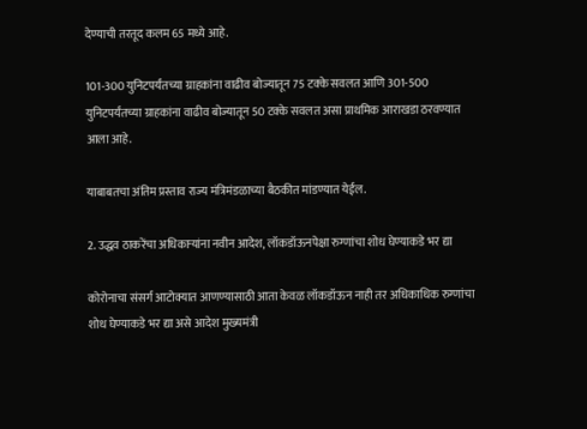देण्याची तरतूद कलम 65 मध्ये आहे.

101-300 युनिटपर्यंतच्या ग्राहकांना वाढीव बोज्यातून 75 टक्के सवलत आणि 301-500 युनिटपर्यंतच्या ग्राहकांना वाढीव बोज्यातून 50 टक्के सवलत असा प्राथमिक आराखडा ठरवण्यात आला आहे.

याबाबतचा अंतिम प्रस्ताव राज्य मंत्रिमंडळाच्या बैठकीत मांडण्यात येईल.

2. उद्धव ठाकरेंचा अधिकाऱ्यांना नवीन आदेश, लॉकडॉऊनपेक्षा रुग्णांचा शोध घेण्याकडे भर द्या

कोरोनाचा संसर्ग आटोक्यात आणण्यासाठी आता केवळ लॉकडॉऊन नाही तर अधिकाधिक रुग्णांचा शोध घेण्याकडे भर द्या असे आदेश मुख्यमंत्री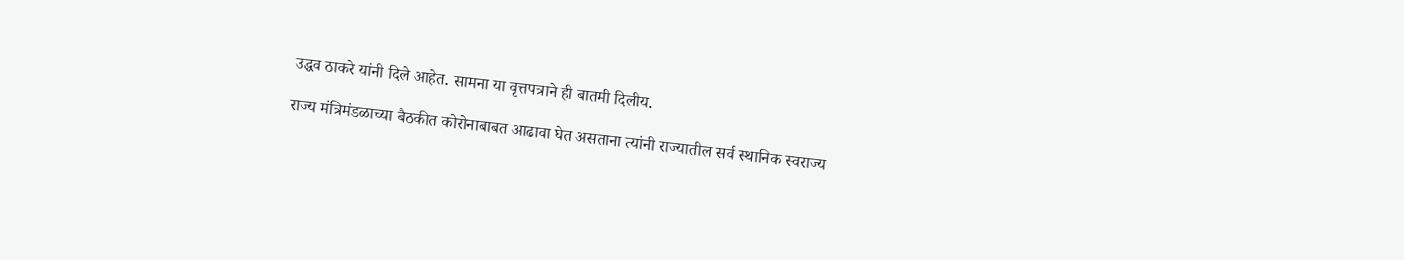उद्धव ठाकरे यांनी दिले आहेत. सामना या वृत्तपत्राने ही बातमी दिलीय.

राज्य मंत्रिमंडळाच्या बैठकीत कोरोनाबाबत आढावा घेत असताना त्यांनी राज्यातील सर्व स्थानिक स्वराज्य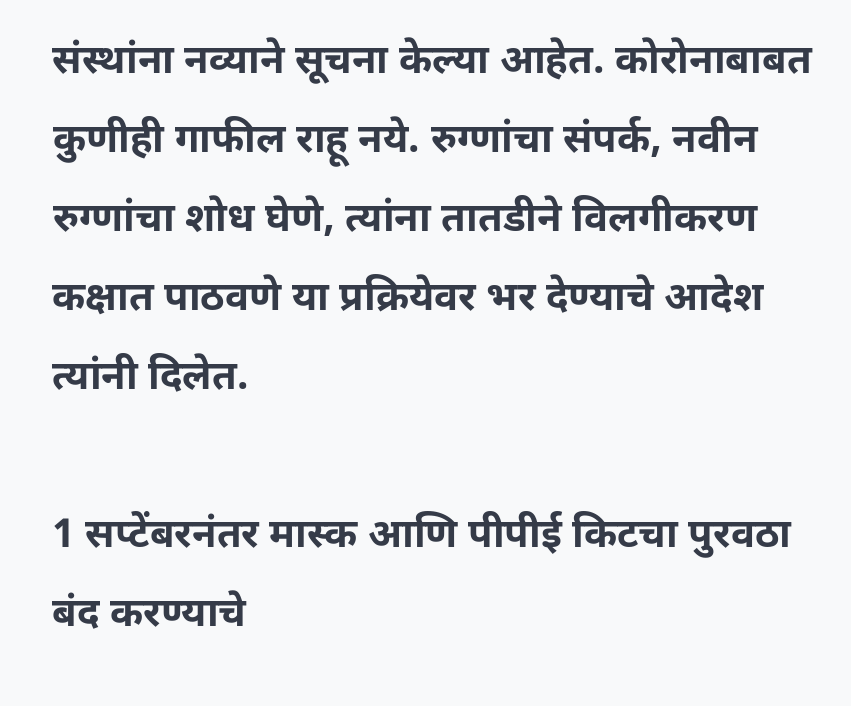संस्थांना नव्याने सूचना केल्या आहेत. कोरोनाबाबत कुणीही गाफील राहू नये. रुग्णांचा संपर्क, नवीन रुग्णांचा शोध घेणे, त्यांना तातडीने विलगीकरण कक्षात पाठवणे या प्रक्रियेवर भर देण्याचे आदेश त्यांनी दिलेत.

1 सप्टेंबरनंतर मास्क आणि पीपीई किटचा पुरवठा बंद करण्याचे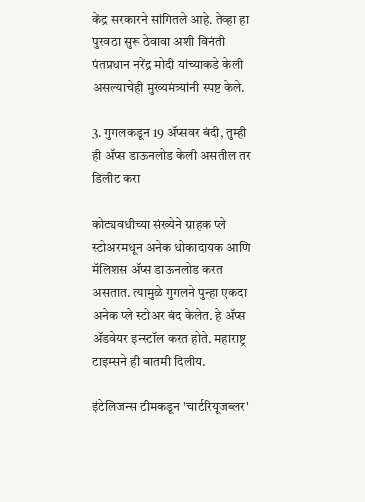केंद्र सरकारने सांगितले आहे. तेव्हा हा पुरवठा सुरू ठेवावा अशी विनंती पंतप्रधान नरेंद्र मोदी यांच्याकडे केली असल्याचेही मुख्यमंत्र्यांनी स्पष्ट केले.

3. गुगलकडून 19 ॲप्सवर बंदी, तुम्ही ही ॲप्स डाऊनलोड केली असतील तर डिलीट करा

कोट्यवधीच्या संख्येने ग्राहक प्ले स्टोअरमधून अनेक धोकादायक आणि मॅलिशस ॲप्स डाऊनलोड करत असतात. त्यामुळे गुगलने पुन्हा एकदा अनेक प्ले स्टोअर बंद केलेत. हे ॲप्स ॲडवेयर इन्स्टॉल करत होते. महाराष्ट्र टाइम्सने ही बातमी दिलीय.

इंटेलिजन्स टीमकडून 'चार्टरियूजब्लर'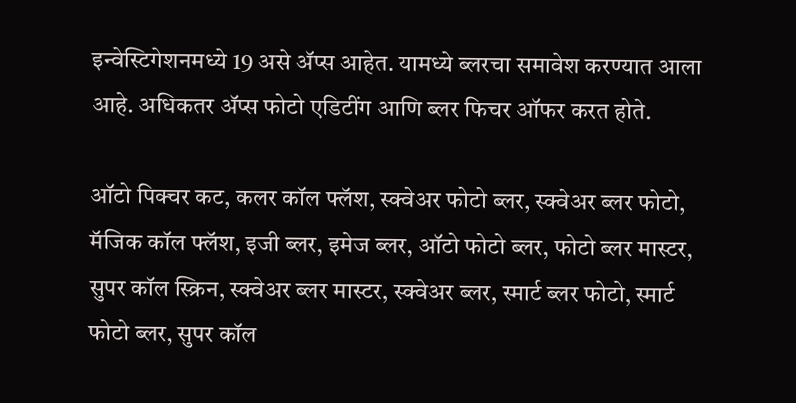इन्वेस्टिगेशनमध्ये 19 असे ॲप्स आहेत. यामध्ये ब्लरचा समावेश करण्यात आला आहे. अधिकतर ॲप्स फोटो एडिटींग आणि ब्लर फिचर ऑफर करत होते.

ऑटो पिक्चर कट, कलर कॉल फ्लॅश, स्क्वेअर फोटो ब्लर, स्क्वेअर ब्लर फोटो, मॅजिक कॉल फ्लॅश, इजी ब्लर, इमेज ब्लर, ऑटो फोटो ब्लर, फोटो ब्लर मास्टर, सुपर कॉल स्क्रिन, स्क्वेअर ब्लर मास्टर, स्क्वेअर ब्लर, स्मार्ट ब्लर फोटो, स्मार्ट फोटो ब्लर, सुपर कॉल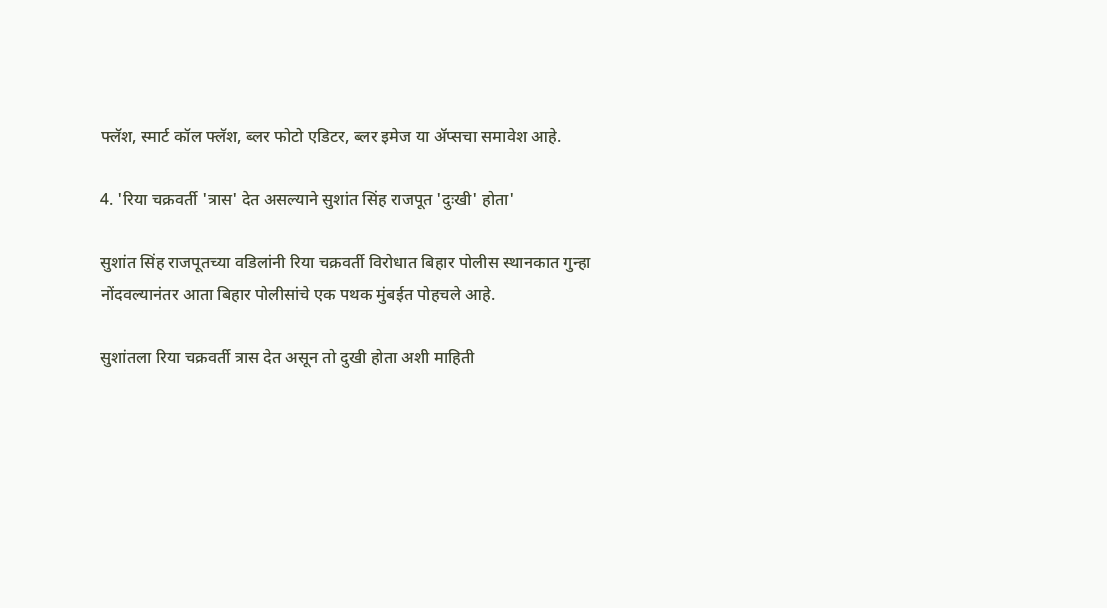फ्लॅश, स्मार्ट कॉल फ्लॅश, ब्लर फोटो एडिटर, ब्लर इमेज या ॲप्सचा समावेश आहे.

4. 'रिया चक्रवर्ती 'त्रास' देत असल्याने सुशांत सिंह राजपूत 'दुःखी' होता'

सुशांत सिंह राजपूतच्या वडिलांनी रिया चक्रवर्ती विरोधात बिहार पोलीस स्थानकात गुन्हा नोंदवल्यानंतर आता बिहार पोलीसांचे एक पथक मुंबईत पोहचले आहे.

सुशांतला रिया चक्रवर्ती त्रास देत असून तो दुखी होता अशी माहिती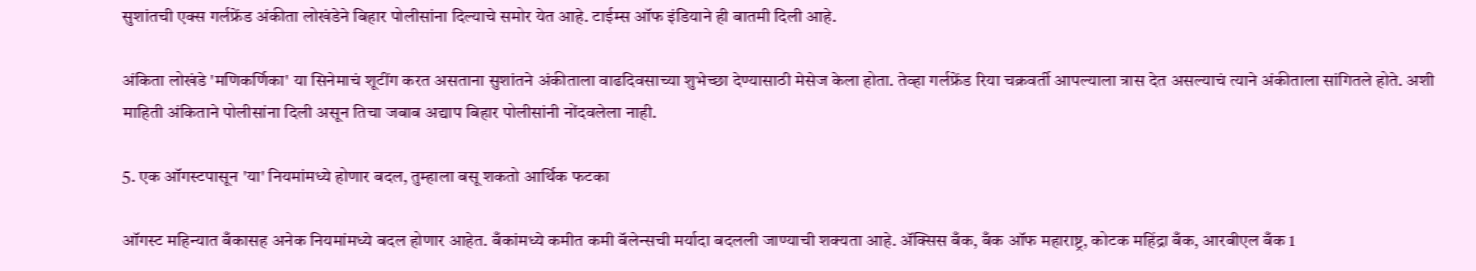सुशांतची एक्स गर्लफ्रेंड अंकीता लोखंडेने बिहार पोलीसांना दिल्याचे समोर येत आहे. टाईम्स ऑफ इंडियाने ही बातमी दिली आहे.

अंकिता लोखंडे 'मणिकर्णिका' या सिनेमाचं शूटींग करत असताना सुशांतने अंकीताला वाढदिवसाच्या शुभेच्छा देण्यासाठी मेसेज केला होता. तेव्हा गर्लफ्रेंड रिया चक्रवर्ती आपल्याला त्रास देत असल्याचं त्याने अंकीताला सांगितले होते. अशी माहिती अंकिताने पोलीसांना दिली असून तिचा जबाब अद्याप बिहार पोलीसांनी नोंदवलेला नाही.

5. एक ऑगस्टपासून 'या' नियमांमध्ये होणार बदल, तुम्हाला बसू शकतो आर्थिक फटका

ऑगस्ट महिन्यात बँकासह अनेक नियमांमध्ये बदल होणार आहेत. बँकांमध्ये कमीत कमी बॅलेन्सची मर्यादा बदलली जाण्याची शक्यता आहे. ॲक्सिस बँक, बँक ऑफ महाराष्ट्र, कोटक महिंद्रा बँक, आरबीएल बँक 1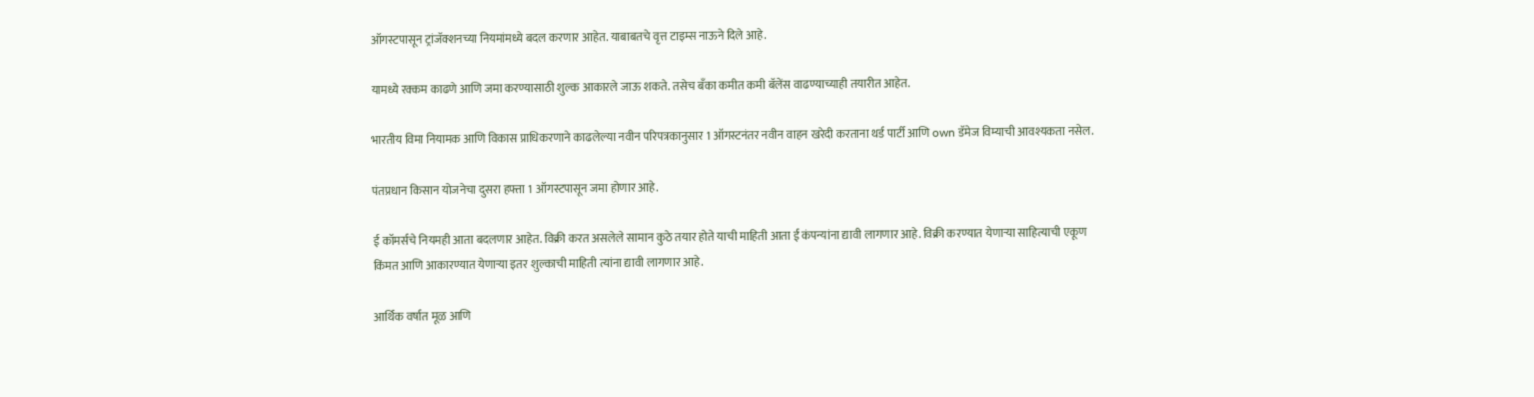ऑगस्टपासून ट्रांजॅक्शनच्या नियमांमध्ये बदल करणार आहेत. याबाबतचे वृत्त टाइम्स नाऊने दिले आहे.

यामध्ये रक्कम काढणे आणि जमा करण्यासाठी शुल्क आकारले जाऊ शकते. तसेच बँका कमीत कमी बॅलेंस वाढण्याच्याही तयारीत आहेत.

भारतीय विमा नियामक आणि विकास प्राधिकरणाने काढलेल्या नवीन परिपत्रकानुसार 1 ऑगस्टनंतर नवीन वाहन खरेदी करताना थर्ड पार्टी आणि own डॅमेज विम्याची आवश्यकता नसेल.

पंतप्रधान किसान योजनेचा दुसरा हफ्ता 1 ऑगस्टपासून जमा होणार आहे.

ई कॉमर्सचे नियमही आता बदलणार आहेत. विक्री करत असलेले सामान कुठे तयार होते याची माहिती आता ई कंपन्यांना द्यावी लागणार आहे. विक्री करण्यात येणाऱ्या साहित्याची एकूण किंमत आणि आकारण्यात येणाऱ्या इतर शुल्काची माहिती त्यांना द्यावी लागणार आहे.

आर्थिक वर्षात मूळ आणि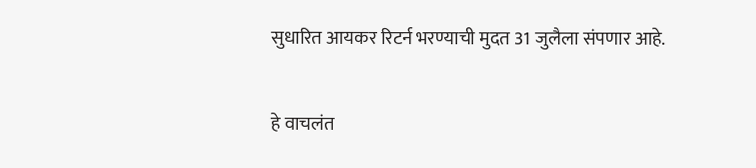सुधारित आयकर रिटर्न भरण्याची मुदत 31 जुलैला संपणार आहे.

हे वाचलंत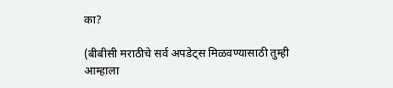का?

(बीबीसी मराठीचे सर्व अपडेट्स मिळवण्यासाठी तुम्ही आम्हाला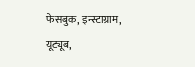फेसबुक, इन्स्टाग्राम, यूट्यूब,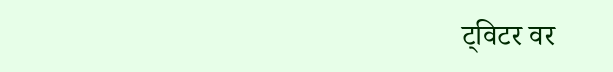ट्विटर वर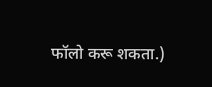फॉलो करू शकता.)